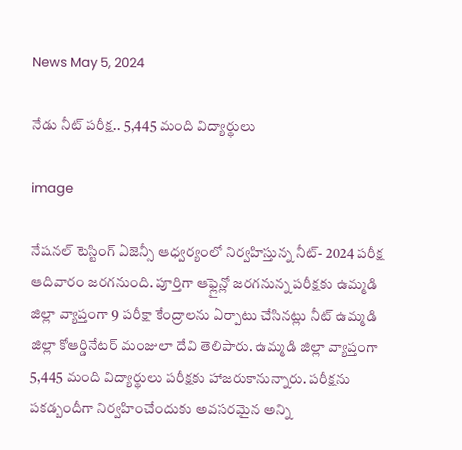News May 5, 2024

నేడు నీట్ పరీక్ష.. 5,445 మంది విద్యార్థులు

image

నేషనల్ టెస్టింగ్ ఏజెన్సీ ఆధ్వర్యంలో నిర్వహిస్తున్న నీట్- 2024 పరీక్ష ఆదివారం జరగనుంది. పూర్తిగా ఆఫ్లైన్లో జరగనున్న పరీక్షకు ఉమ్మడి జిల్లా వ్యాప్తంగా 9 పరీక్షా కేంద్రాలను ఏర్పాటు చేసినట్లు నీట్ ఉమ్మడి జిల్లా కోఆర్డినేటర్ మంజులా దేవి తెలిపారు. ఉమ్మడి జిల్లా వ్యాప్తంగా 5,445 మంది విద్యార్థులు పరీక్షకు హాజరుకానున్నారు. పరీక్షను పకడ్బందీగా నిర్వహించేందుకు అవసరమైన అన్ని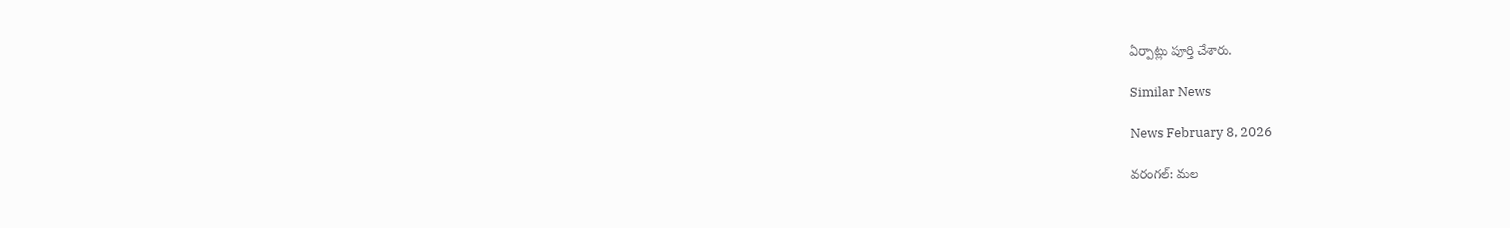ఏర్పాట్లు పూర్తి చేశారు.

Similar News

News February 8, 2026

వరంగల్: మల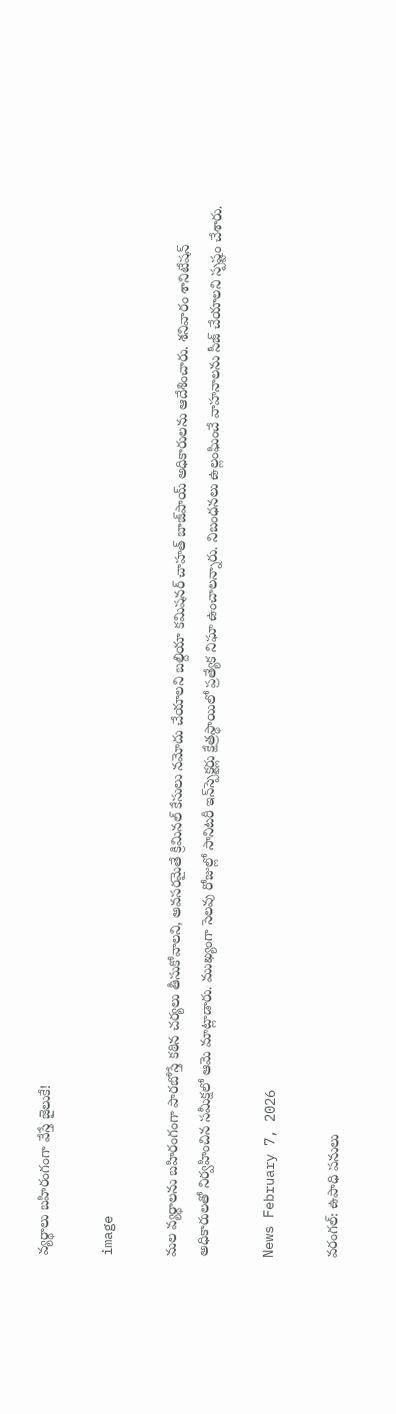వ్యర్థాలు బహిరంగంగా వేస్తే జైలుకే!

image

మల వ్యర్థాలను బహిరంగంగా పారబోస్తే కఠిన చర్యలు తీసుకోవాలని, అవసరమైతే క్రిమినల్ కేసులు నమోదు చేయాలని బల్దియా కమిషనర్ చాహత్ బాజ్‌పాయ్ అధికారులను ఆదేశించారు. శనివారం శానిటేషన్ అధికారులతో నిర్వహించిన సమీక్షలో ఆమె మాట్లాడారు. ముఖ్యంగా సెలవు రోజుల్లో సానిటరీ ఇన్‌స్పెక్టర్లు క్షేత్రస్థాయిలో ప్రత్యేక నిఘా ఉంచాలన్నారు. నిబంధనలు ఉల్లంఘించే వాహనాలను సీజ్ చేయాలని స్పష్టం చేశారు.

News February 7, 2026

వరంగల్: ఉపాధి పనులు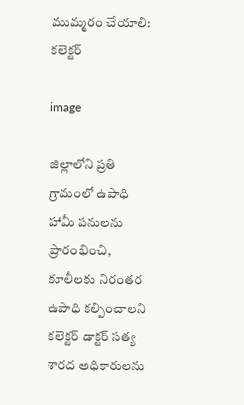ముమ్మరం చేయాలి: కలెక్టర్

image

జిల్లాలోని ప్రతి గ్రామంలో ఉపాధి హామీ పనులను ప్రారంభించి, కూలీలకు నిరంతర ఉపాధి కల్పించాలని కలెక్టర్ డాక్టర్ సత్య శారద అధికారులను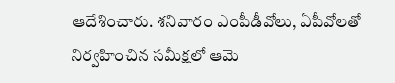ఆదేశించారు. శనివారం ఎంపీడీవోలు, ఏపీవోలతో నిర్వహించిన సమీక్షలో ఆమె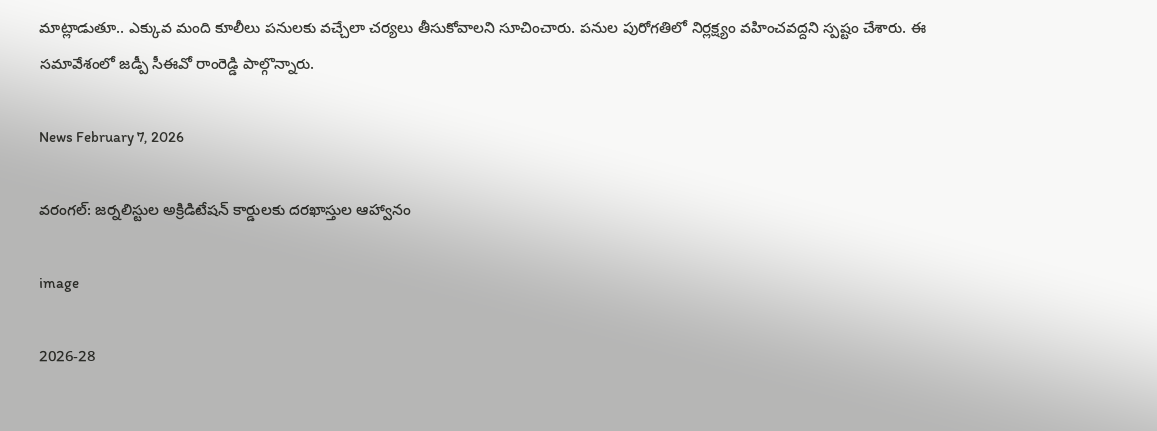మాట్లాడుతూ.. ఎక్కువ మంది కూలీలు పనులకు వచ్చేలా చర్యలు తీసుకోవాలని సూచించారు. పనుల పురోగతిలో నిర్లక్ష్యం వహించవద్దని స్పష్టం చేశారు. ఈ సమావేశంలో జడ్పీ సీఈవో రాంరెడ్డి పాల్గొన్నారు.

News February 7, 2026

వరంగల్: జర్నలిస్టుల అక్రిడిటేషన్ కార్డులకు దరఖాస్తుల ఆహ్వానం

image

2026-28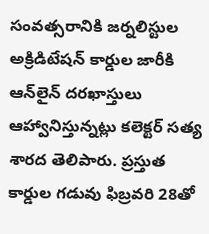సంవత్సరానికి జర్నలిస్టుల అక్రిడిటేషన్ కార్డుల జారీకి ఆన్‌లైన్ దరఖాస్తులు ఆహ్వానిస్తున్నట్లు కలెక్టర్ సత్య శారద తెలిపారు. ప్రస్తుత కార్డుల గడువు ఫిబ్రవరి 28తో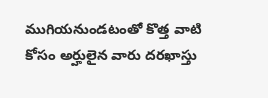ముగియనుండటంతో కొత్త వాటి కోసం అర్హులైన వారు దరఖాస్తు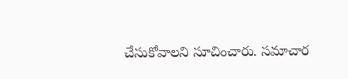చేసుకోవాలని సూచించారు. సమాచార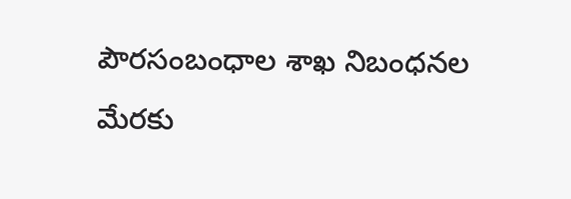పౌరసంబంధాల శాఖ నిబంధనల మేరకు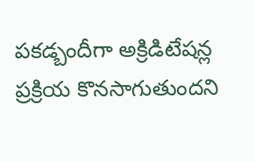పకడ్బందీగా అక్రిడిటేషన్ల ప్రక్రియ కొనసాగుతుందని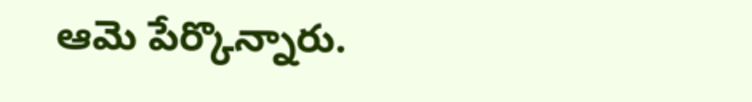ఆమె పేర్కొన్నారు.